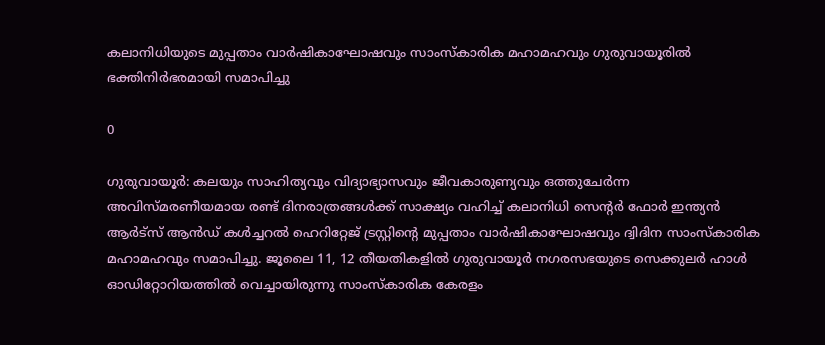കലാനിധിയുടെ മുപ്പതാം വാർഷികാഘോഷവും സാംസ്‌കാരിക മഹാമഹവും ഗുരുവായൂരിൽ ഭക്തിനിർഭരമായി സമാപിച്ചു

0

ഗുരുവായൂർ: കലയും സാഹിത്യവും വിദ്യാഭ്യാസവും ജീവകാരുണ്യവും ഒത്തുചേർന്ന അവിസ്മരണീയമായ രണ്ട് ദിനരാത്രങ്ങൾക്ക് സാക്ഷ്യം വഹിച്ച് കലാനിധി സെന്റർ ഫോർ ഇന്ത്യൻ ആർട്സ് ആൻഡ് കൾച്ചറൽ ഹെറിറ്റേജ് ട്രസ്റ്റിന്റെ മുപ്പതാം വാർഷികാഘോഷവും ദ്വിദിന സാംസ്‌കാരിക മഹാമഹവും സമാപിച്ചു. ജൂലൈ 11, 12 തീയതികളിൽ ഗുരുവായൂർ നഗരസഭയുടെ സെക്കുലർ ഹാൾ ഓഡിറ്റോറിയത്തിൽ വെച്ചായിരുന്നു സാംസ്‌കാരിക കേരളം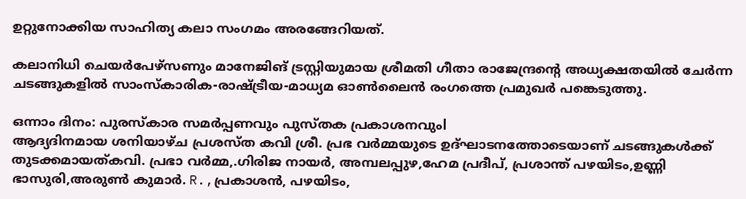ഉറ്റുനോക്കിയ സാഹിത്യ കലാ സംഗമം അരങ്ങേറിയത്.

കലാനിധി ചെയർപേഴ്സണും മാനേജിങ് ട്രസ്റ്റിയുമായ ശ്രീമതി ഗീതാ രാജേന്ദ്രന്റെ അധ്യക്ഷതയിൽ ചേർന്ന ചടങ്ങുകളിൽ സാംസ്‌കാരിക-രാഷ്ട്രീയ-മാധ്യമ ഓൺലൈൻ രംഗത്തെ പ്രമുഖർ പങ്കെടുത്തു.

ഒന്നാം ദിനം: പുരസ്‌കാര സമർപ്പണവും പുസ്തക പ്രകാശനവുംl
ആദ്യദിനമായ ശനിയാഴ്ച പ്രശസ്ത കവി ശ്രീ. പ്രഭ വർമ്മയുടെ ഉദ്ഘാടനത്തോടെയാണ് ചടങ്ങുകൾക്ക് തുടക്കമായത്കവി. പ്രഭാ വർമ്മ,.ഗിരിജ നായർ, അമ്പലപ്പുഴ,ഹേമ പ്രദീപ്‌, പ്രശാന്ത് പഴയിടം,ഉണ്ണി ഭാസുരി,അരുൺ കുമാർ. R.,പ്രകാശൻ, പഴയിടം,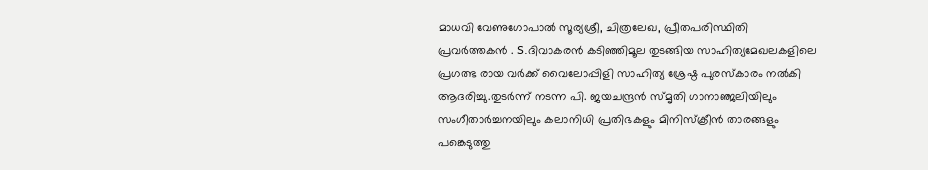മാധവി വേണുഗോപാൽ സൂര്യശ്രീ, ചിത്രലേഖ, പ്രീതപരിസ്ഥിതി പ്രവർത്തകൻ . S.ദിവാകരൻ കടിഞ്ഞിമൂല തുടങ്ങിയ സാഹിത്യമേഖലകളിലെ പ്രഗത്ഭ രായ വർക്ക്‌ വൈലോപ്പിളി സാഹിത്യ ശ്രേഷ്ഠ പുരസ്‌കാരം നൽകി ആദരിച്ചു.തുടർന്ന് നടന്ന പി. ജയചന്ദ്രൻ സ്മൃതി ഗാനാഞ്ജലിയിലും സംഗീതാർച്ചനയിലും കലാനിധി പ്രതിഭകളും മിനിസ്‌ക്രീൻ താരങ്ങളും പങ്കെടുത്തു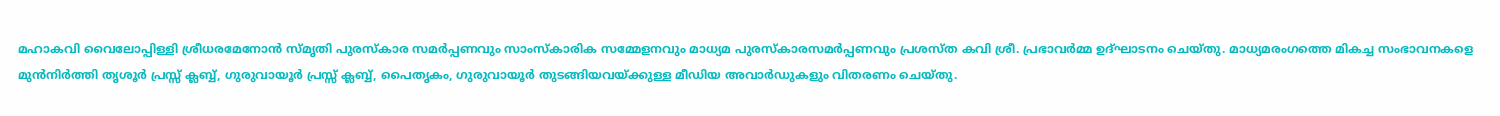മഹാകവി വൈലോപ്പിള്ളി ശ്രീധരമേനോൻ സ്മൃതി പുരസ്‌കാര സമർപ്പണവും സാംസ്‌കാരിക സമ്മേളനവും മാധ്യമ പുരസ്‌കാരസമർപ്പണവും പ്രശസ്ത കവി ശ്രീ. പ്രഭാവർമ്മ ഉദ്ഘാടനം ചെയ്തു. മാധ്യമരംഗത്തെ മികച്ച സംഭാവനകളെ മുൻനിർത്തി തൃശൂർ പ്രസ്സ് ക്ലബ്ബ്, ഗുരുവായൂർ പ്രസ്സ് ക്ലബ്ബ്, പൈതൃകം, ഗുരുവായൂർ തുടങ്ങിയവയ്ക്കുള്ള മീഡിയ അവാർഡുകളും വിതരണം ചെയ്തു.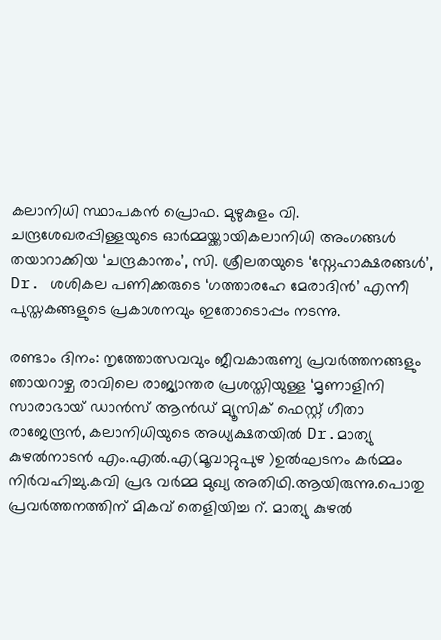കലാനിധി സ്ഥാപകൻ പ്രൊഫ. മുഴുകുളം വി. ചന്ദ്രശേഖരപ്പിള്ളയുടെ ഓർമ്മയ്ക്കായികലാനിധി അംഗങ്ങൾ തയാറാക്കിയ ‘ചന്ദ്രകാന്തം’, സി. ശ്രീലതയുടെ ‘സ്നേഹാക്ഷരങ്ങൾ’, Dr. ശശികല പണിക്കരുടെ ‘ഗത്താരഹേ മേരാദിൻ’ എന്നീ പുസ്തകങ്ങളുടെ പ്രകാശനവും ഇതോടൊപ്പം നടന്നു.

രണ്ടാം ദിനം: നൃത്തോത്സവവും ജീവകാരുണ്യ പ്രവർത്തനങ്ങളും
ഞായറാഴ്ച രാവിലെ രാജ്യാന്തര പ്രശസ്തിയുള്ള ‘മൃണാളിനി സാരാഭായ് ഡാൻസ് ആൻഡ് മ്യൂസിക് ഫെസ്റ്റ് ഗീതാ രാജേന്ദ്രൻ, കലാനിധിയുടെ അധ്യക്ഷതയിൽ Dr.മാത്യു കുഴൽനാടൻ എം.എൽ.എ(മൂവാറ്റുപുഴ )ഉൽഘടനം കർമ്മം നിർവഹിച്ചു.കവി പ്രഭ വർമ്മ മുഖ്യ അതിഥി.ആയിരുന്നു.പൊതു പ്രവർത്തനത്തിന് മികവ് തെളിയിച്ച റ്. മാത്യു കുഴൽ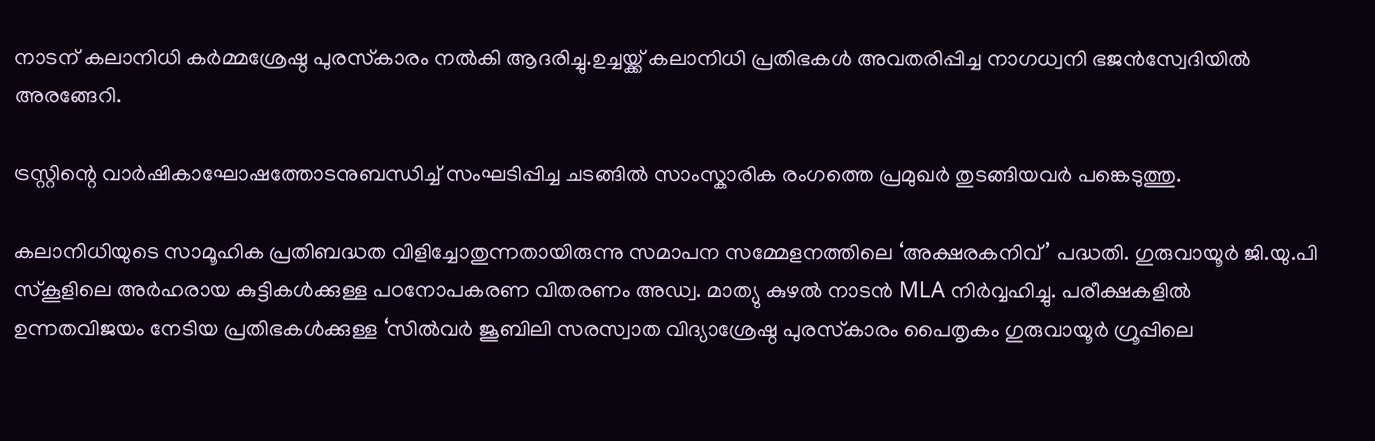നാടന് കലാനിധി കർമ്മശ്രേഷ്ഠ പുരസ്‌കാരം നൽകി ആദരിച്ചു.ഉച്ചയ്ക്ക് കലാനിധി പ്രതിഭകൾ അവതരിപ്പിച്ച നാഗധ്വനി ഭജൻസ്വേദിയിൽ അരങ്ങേറി.

ട്രസ്റ്റിന്റെ വാർഷികാഘോഷത്തോടനുബന്ധിച്ച് സംഘടിപ്പിച്ച ചടങ്ങിൽ സാംസ്കാരിക രംഗത്തെ പ്രമുഖർ തുടങ്ങിയവർ പങ്കെടുത്തു.

കലാനിധിയുടെ സാമൂഹിക പ്രതിബദ്ധത വിളിച്ചോതുന്നതായിരുന്നു സമാപന സമ്മേളനത്തിലെ ‘അക്ഷരകനിവ്’ പദ്ധതി. ഗുരുവായൂർ ജി.യു.പി സ്കൂളിലെ അർഹരായ കുട്ടികൾക്കുള്ള പഠനോപകരണ വിതരണം അഡ്വ. മാത്യു കുഴൽ നാടൻ MLA നിർവ്വഹിച്ചു. പരീക്ഷകളിൽ ഉന്നതവിജയം നേടിയ പ്രതിഭകൾക്കുള്ള ‘സിൽവർ ജൂബിലി സരസ്വാത വിദ്യാശ്രേഷ്ഠ പുരസ്‌കാരം പൈതൃകം ഗുരുവായൂർ ഗ്രൂപ്പിലെ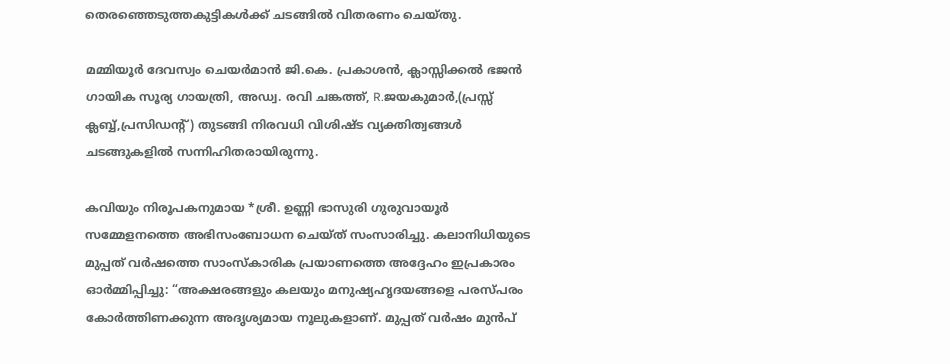തെരഞ്ഞെടുത്തകുട്ടികൾക്ക് ചടങ്ങിൽ വിതരണം ചെയ്തു.

മമ്മിയൂർ ദേവസ്വം ചെയർമാൻ ജി.കെ. പ്രകാശൻ, ക്ലാസ്സിക്കൽ ഭജൻ ഗായിക സൂര്യ ഗായത്രി, അഡ്വ. രവി ചങ്കത്ത്, R.ജയകുമാർ,(പ്രസ്സ് ക്ലബ്ബ്,പ്രസിഡന്റ്) തുടങ്ങി നിരവധി വിശിഷ്ട വ്യക്തിത്വങ്ങൾ ചടങ്ങുകളിൽ സന്നിഹിതരായിരുന്നു.

കവിയും നിരൂപകനുമായ *ശ്രീ. ഉണ്ണി ഭാസുരി ഗുരുവായൂർ സമ്മേളനത്തെ അഭിസംബോധന ചെയ്ത് സംസാരിച്ചു. കലാനിധിയുടെ മുപ്പത് വർഷത്തെ സാംസ്കാരിക പ്രയാണത്തെ അദ്ദേഹം ഇപ്രകാരം ഓർമ്മിപ്പിച്ചു: “അക്ഷരങ്ങളും കലയും മനുഷ്യഹൃദയങ്ങളെ പരസ്പരം കോർത്തിണക്കുന്ന അദൃശ്യമായ നൂലുകളാണ്. മുപ്പത് വർഷം മുൻപ്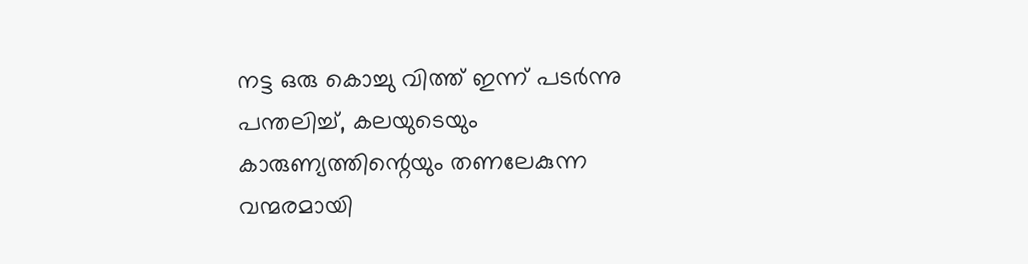നട്ട ഒരു കൊച്ചു വിത്ത് ഇന്ന് പടർന്നു പന്തലിച്ച്, കലയുടെയും കാരുണ്യത്തിന്റെയും തണലേകുന്ന വന്മരമായി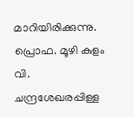മാറിയിരിക്കുന്നു. പ്രൊഫ. മൂഴി കുളം വി. ചന്ദ്രശേഖരപ്പിള്ള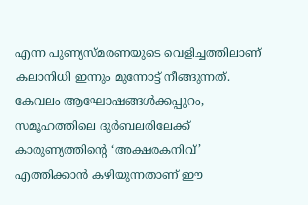എന്ന പുണ്യസ്മരണയുടെ വെളിച്ചത്തിലാണ് കലാനിധി ഇന്നും മുന്നോട്ട് നീങ്ങുന്നത്. കേവലം ആഘോഷങ്ങൾക്കപ്പുറം, സമൂഹത്തിലെ ദുർബലരിലേക്ക് കാരുണ്യത്തിന്റെ ‘അക്ഷരകനിവ്’ എത്തിക്കാൻ കഴിയുന്നതാണ് ഈ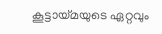കൂട്ടായ്മയുടെ ഏറ്റവും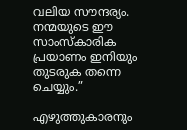വലിയ സൗന്ദര്യം. നന്മയുടെ ഈ സാംസ്‌കാരിക പ്രയാണം ഇനിയും തുടരുക തന്നെ ചെയ്യും.”

എഴുത്തുകാരനും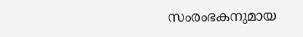സംരംഭകനുമായ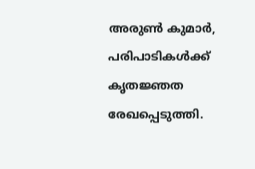അരുൺ കുമാർ, പരിപാടികൾക്ക് കൃതജ്ഞത രേഖപ്പെടുത്തി.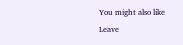You might also like
Leave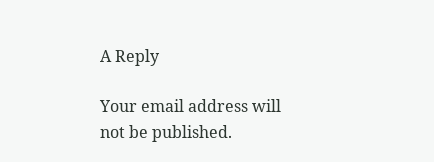A Reply

Your email address will not be published.